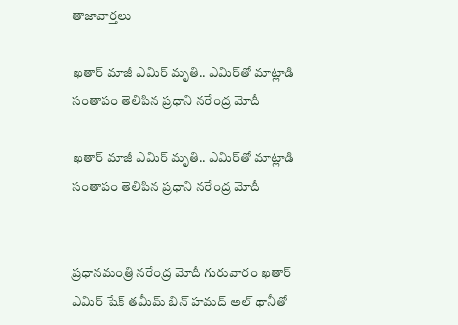తాజావార్తలు

ఖతార్ మాజీ ఎమిర్ మృతి.. ఎమిర్‌తో మాట్లాడి సంతాపం తెలిపిన ప్రధాని నరేంద్ర మోదీ

ఖతార్ మాజీ ఎమిర్ మృతి.. ఎమిర్‌తో మాట్లాడి సంతాపం తెలిపిన ప్రధాని నరేంద్ర మోదీ


ప్రధానమంత్రి నరేంద్ర మోదీ గురువారం ఖతార్ ఎమిర్ షేక్ తమీమ్ బిన్ హమద్ అల్ థానీతో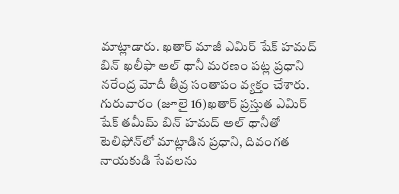మాట్లాడారు. ఖతార్ మాజీ ఎమిర్ షేక్ హమద్ బిన్ ఖలీఫా అల్ థానీ మరణం పట్ల ప్రధాని నరేంద్ర మోదీ తీవ్ర సంతాపం వ్యక్తం చేశారు. గురువారం (జూలై 16)ఖతార్ ప్రస్తుత ఎమిర్ షేక్ తమీమ్ బిన్ హమద్ అల్ థానీతో టెలిఫోన్‌లో మాట్లాడిన ప్రధాని, దివంగత నాయకుడి సేవలను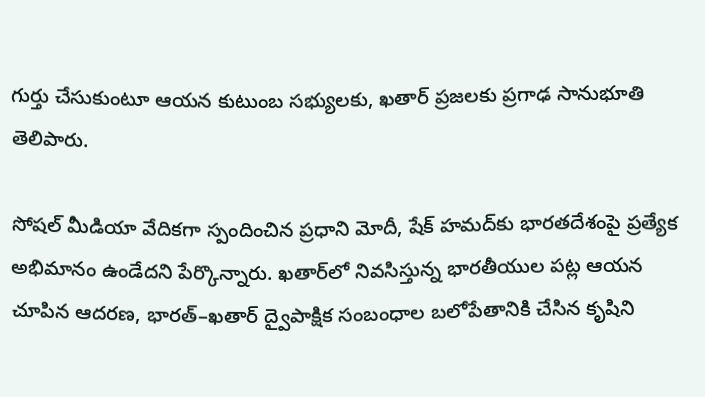గుర్తు చేసుకుంటూ ఆయన కుటుంబ సభ్యులకు, ఖతార్ ప్రజలకు ప్రగాఢ సానుభూతి తెలిపారు.

సోషల్ మీడియా వేదికగా స్పందించిన ప్రధాని మోదీ, షేక్ హమద్‌కు భారతదేశంపై ప్రత్యేక అభిమానం ఉండేదని పేర్కొన్నారు. ఖతార్‌లో నివసిస్తున్న భారతీయుల పట్ల ఆయన చూపిన ఆదరణ, భారత్–ఖతార్ ద్వైపాక్షిక సంబంధాల బలోపేతానికి చేసిన కృషిని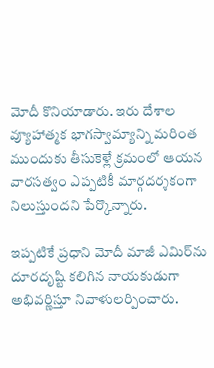మోదీ కొనియాడారు. ఇరు దేశాల వ్యూహాత్మక భాగస్వామ్యాన్ని మరింత ముందుకు తీసుకెళ్లే క్రమంలో ఆయన వారసత్వం ఎప్పటికీ మార్గదర్శకంగా నిలుస్తుందని పేర్కొన్నారు.

ఇప్పటికే ప్రధాని మోదీ మాజీ ఎమిర్‌ను దూరదృష్టి కలిగిన నాయకుడుగా అభివర్ణిస్తూ నివాళులర్పించారు.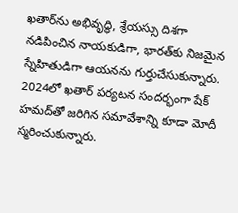ఖతార్‌ను అభివృద్ధి, శ్రేయస్సు దిశగా నడిపించిన నాయకుడిగా, భారత్‌కు నిజమైన స్నేహితుడిగా ఆయనను గుర్తుచేసుకున్నారు. 2024లో ఖతార్ పర్యటన సందర్భంగా షేక్ హమద్‌తో జరిగిన సమావేశాన్ని కూడా మోదీ స్మరించుకున్నారు.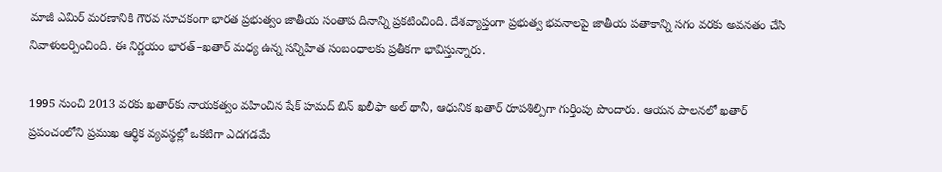మాజీ ఎమిర్ మరణానికి గౌరవ సూచకంగా భారత ప్రభుత్వం జాతీయ సంతాప దినాన్ని ప్రకటించింది. దేశవ్యాప్తంగా ప్రభుత్వ భవనాలపై జాతీయ పతాకాన్ని సగం వరకు అవనతం చేసి నివాళులర్పించింది. ఈ నిర్ణయం భారత్–ఖతార్ మధ్య ఉన్న సన్నిహిత సంబంధాలకు ప్రతీకగా భావిస్తున్నారు.

1995 నుంచి 2013 వరకు ఖతార్‌కు నాయకత్వం వహించిన షేక్ హమద్ బిన్ ఖలీఫా అల్ థానీ, ఆధునిక ఖతార్ రూపశిల్పిగా గుర్తింపు పొందారు. ఆయన పాలనలో ఖతార్ ప్రపంచంలోని ప్రముఖ ఆర్థిక వ్యవస్థల్లో ఒకటిగా ఎదగడమే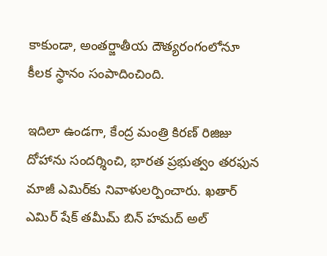కాకుండా, అంతర్జాతీయ దౌత్యరంగంలోనూ కీలక స్థానం సంపాదించింది.

ఇదిలా ఉండగా, కేంద్ర మంత్రి కిరణ్ రిజిజు దోహాను సందర్శించి, భారత ప్రభుత్వం తరఫున మాజీ ఎమిర్‌కు నివాళులర్పించారు. ఖతార్ ఎమిర్ షేక్ తమీమ్ బిన్ హమద్ అల్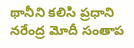థానీని కలిసి ప్రధాని నరేంద్ర మోదీ సంతాప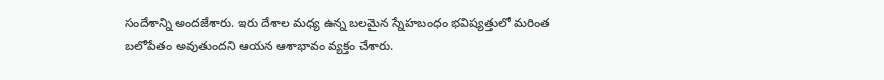సందేశాన్ని అందజేశారు. ఇరు దేశాల మధ్య ఉన్న బలమైన స్నేహబంధం భవిష్యత్తులో మరింత బలోపేతం అవుతుందని ఆయన ఆశాభావం వ్యక్తం చేశారు.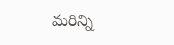మరిన్ని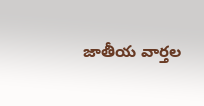జాతీయ వార్తల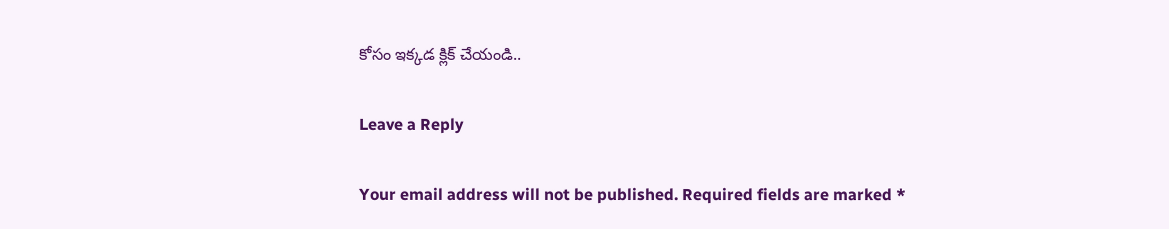కోసం ఇక్కడ క్లిక్ చేయండి..

Leave a Reply

Your email address will not be published. Required fields are marked *